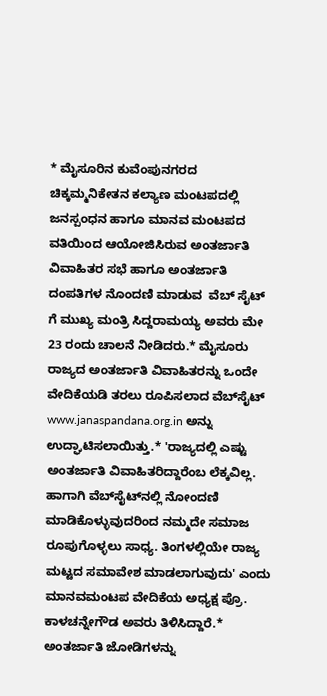* ಮೈಸೂರಿನ ಕುವೆಂಪುನಗರದ ಚಿಕ್ಕಮ್ಮನಿಕೇತನ ಕಲ್ಯಾಣ ಮಂಟಪದಲ್ಲಿ ಜನಸ್ಪಂಧನ ಹಾಗೂ ಮಾನವ ಮಂಟಪದ ವತಿಯಿಂದ ಆಯೋಜಿಸಿರುವ ಅಂತರ್ಜಾತಿ ವಿವಾಹಿತರ ಸಭೆ ಹಾಗೂ ಅಂತರ್ಜಾತಿ ದಂಪತಿಗಳ ನೊಂದಣಿ ಮಾಡುವ  ವೆಬ್ ಸೈಟ್ ಗೆ ಮುಖ್ಯ ಮಂತ್ರಿ ಸಿದ್ದರಾಮಯ್ಯ ಅವರು ಮೇ 23 ರಂದು ಚಾಲನೆ ನೀಡಿದರು.* ಮೈಸೂರು ರಾಜ್ಯದ ಅಂತರ್ಜಾತಿ ವಿವಾಹಿತರನ್ನು ಒಂದೇ ವೇದಿಕೆಯಡಿ ತರಲು ರೂಪಿಸಲಾದ ವೆಬ್‌ಸೈಟ್ www.janaspandana.org.in ಅನ್ನು ಉದ್ಘಾಟಿಸಲಾಯಿತ್ತು.* 'ರಾಜ್ಯದಲ್ಲಿ ಎಷ್ಟು ಅಂತರ್ಜಾತಿ ವಿವಾಹಿತರಿದ್ದಾರೆಂಬ ಲೆಕ್ಕವಿಲ್ಲ. ಹಾಗಾಗಿ ವೆಬ್‌ಸೈಟ್‌ನಲ್ಲಿ ನೋಂದಣಿ ಮಾಡಿಕೊಳ್ಳುವುದರಿಂದ ನಮ್ಮದೇ ಸಮಾಜ ರೂಪುಗೊಳ್ಳಲು ಸಾಧ್ಯ. ತಿಂಗಳಲ್ಲಿಯೇ ರಾಜ್ಯ ಮಟ್ಟದ ಸಮಾವೇಶ ಮಾಡಲಾಗುವುದು' ಎಂದು ಮಾನವಮಂಟಪ ವೇದಿಕೆಯ ಅಧ್ಯಕ್ಷ ಪ್ರೊ. ಕಾಳಚನ್ನೇಗೌಡ ಅವರು ತಿಳಿಸಿದ್ದಾರೆ.* ಅಂತರ್ಜಾತಿ ಜೋಡಿಗಳನ್ನು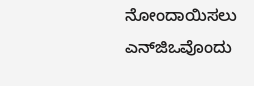ನೋಂದಾಯಿಸಲು ಎನ್‌ಜಿಒವೊಂದು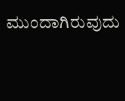ಮುಂದಾಗಿರುವುದು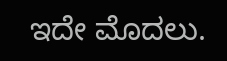ಇದೇ ಮೊದಲು.